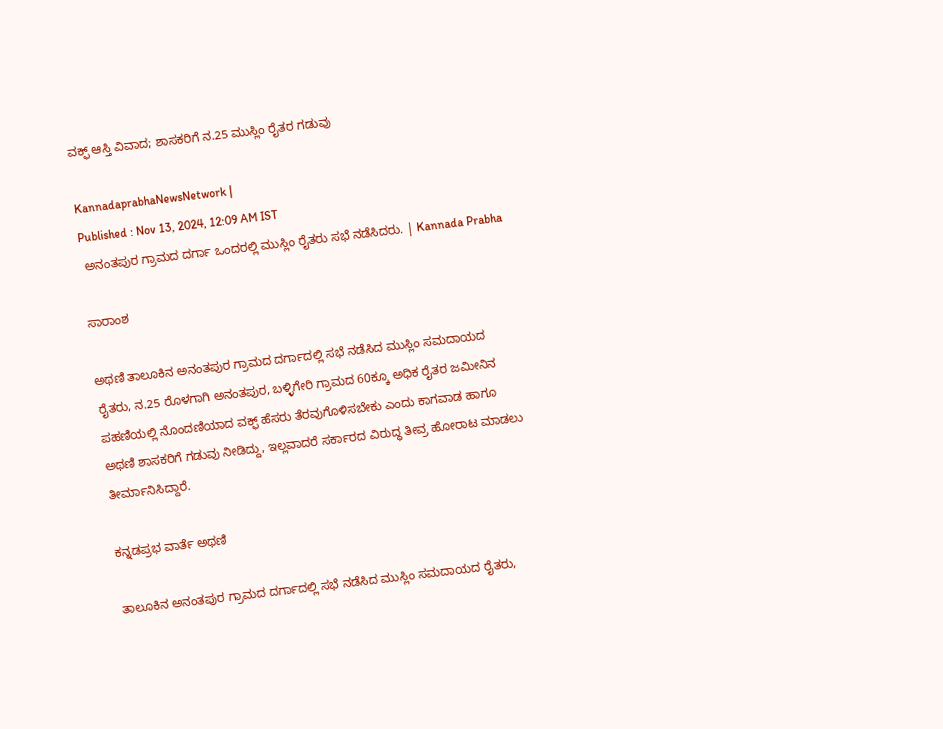ವಕ್ಫ್‌ ಆಸ್ತಿ ವಿವಾದ; ಶಾಸಕರಿಗೆ ನ.25 ಮುಸ್ಲಿಂ ರೈತರ ಗಡುವು

KannadaprabhaNewsNetwork |
Published : Nov 13, 2024, 12:09 AM IST
 ಅನಂತಪುರ ಗ್ರಾಮದ ದರ್ಗಾ ಒಂದರಲ್ಲಿ ಮುಸ್ಲಿಂ ರೈತರು ಸಭೆ ನಡೆಸಿದರು. | Kannada Prabha

ಸಾರಾಂಶ

ಅಥಣಿ ತಾಲೂಕಿನ ಅನಂತಪುರ ಗ್ರಾಮದ ದರ್ಗಾದಲ್ಲಿ ಸಭೆ ನಡೆಸಿದ ಮುಸ್ಲಿಂ ಸಮದಾಯದ ರೈತರು, ನ.25 ರೊಳಗಾಗಿ ಅನಂತಪುರ, ಬಳ್ಳಿಗೇರಿ ಗ್ರಾಮದ 60ಕ್ಕೂ ಅಧಿಕ ರೈತರ ಜಮೀನಿನ ಪಹಣಿಯಲ್ಲಿ ನೊಂದಣಿಯಾದ ವಕ್ಫ್‌ ಹೆಸರು ತೆರವುಗೊಳಿಸಬೇಕು ಎಂದು ಕಾಗವಾಡ ಹಾಗೂ ಅಥಣಿ ಶಾಸಕರಿಗೆ ಗಡುವು ನೀಡಿದ್ದು, ಇಲ್ಲವಾದರೆ ಸರ್ಕಾರದ ವಿರುದ್ಧ ತೀವ್ರ ಹೋರಾಟ ಮಾಡಲು ತೀರ್ಮಾನಿಸಿದ್ದಾರೆ.

ಕನ್ನಡಪ್ರಭ ವಾರ್ತೆ ಅಥಣಿ

ತಾಲೂಕಿನ ಅನಂತಪುರ ಗ್ರಾಮದ ದರ್ಗಾದಲ್ಲಿ ಸಭೆ ನಡೆಸಿದ ಮುಸ್ಲಿಂ ಸಮದಾಯದ ರೈತರು,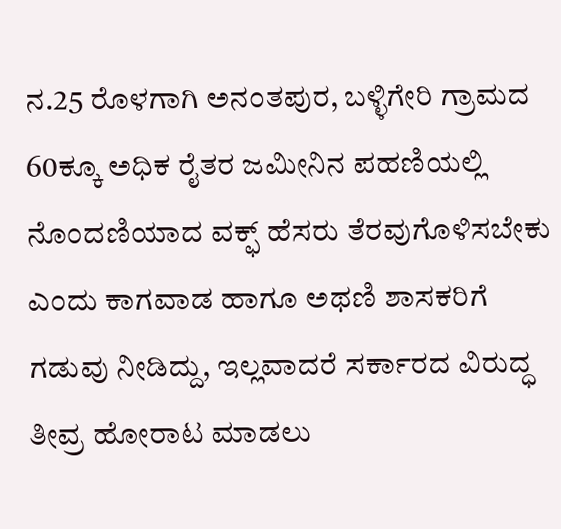ನ.25 ರೊಳಗಾಗಿ ಅನಂತಪುರ, ಬಳ್ಳಿಗೇರಿ ಗ್ರಾಮದ 60ಕ್ಕೂ ಅಧಿಕ ರೈತರ ಜಮೀನಿನ ಪಹಣಿಯಲ್ಲಿ ನೊಂದಣಿಯಾದ ವಕ್ಫ್‌ ಹೆಸರು ತೆರವುಗೊಳಿಸಬೇಕು ಎಂದು ಕಾಗವಾಡ ಹಾಗೂ ಅಥಣಿ ಶಾಸಕರಿಗೆ ಗಡುವು ನೀಡಿದ್ದು, ಇಲ್ಲವಾದರೆ ಸರ್ಕಾರದ ವಿರುದ್ಧ ತೀವ್ರ ಹೋರಾಟ ಮಾಡಲು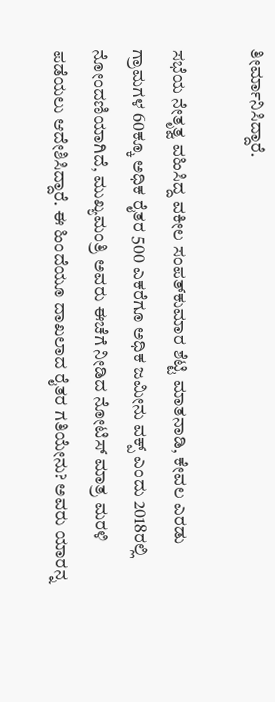ತೀರ್ಮಾನಿಸಿದ್ದಾರೆ.

ಸಭೆಯ ನೇತೃತ್ವ ವಹಿಸಿದ್ದ ವಕೀಲ ಸಂಪತ್‌ಕುಮಾರ ಶೆಟ್ಟಿ ಮಾತನಾಡಿ, ಕೇವಲ ಎರಡು ಗ್ರಾಮಗಳ 60ಕ್ಕೂ ಅಧಿಕ ರೈತರ 500 ಎಕರೆಗೂ ಅಧಿಕ ಜಮೀನು ವಕ್ಪ್ ಎಂದು‌ 2018ರಲ್ಲಿ ನೋಂದಣಿಯಾಗಿದೆ, ಮುಖ್ಯಮಂತ್ರಿ ಅವರು ಈಚೆಗೆ ನೀಡಿದ ನೋಟಿಸ್ ಮಾತ್ರ ಮರಳಿ ಪಡೆಯಲು ಆದೇಶಿಸಿದ್ದಾರೆ. ಈ ಹಿಂದೆಯೂ ದಾಖಲಾದ ರೈತರ ಗತಿಯೇನು? ಅವರು ಯಾರನ್ನ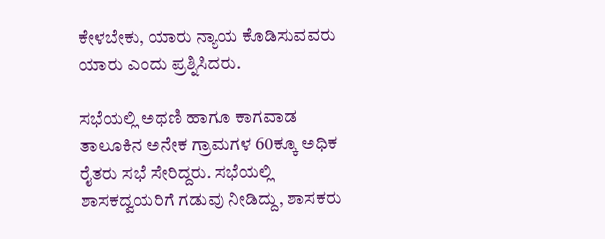ಕೇಳಬೇಕು, ಯಾರು ನ್ಯಾಯ ಕೊಡಿಸುವವರು ಯಾರು ಎಂದು ಪ್ರಶ್ನಿಸಿದರು.

ಸಭೆಯಲ್ಲಿ ಅಥಣಿ ಹಾಗೂ ಕಾಗವಾಡ ತಾಲೂಕಿನ ಅನೇಕ ಗ್ರಾಮಗಳ 60ಕ್ಕೂ ಅಧಿಕ ರೈತರು ಸಭೆ ಸೇರಿದ್ದರು. ಸಭೆಯಲ್ಲಿ ಶಾಸಕದ್ವಯರಿಗೆ ಗಡುವು ನೀಡಿದ್ದು, ಶಾಸಕರು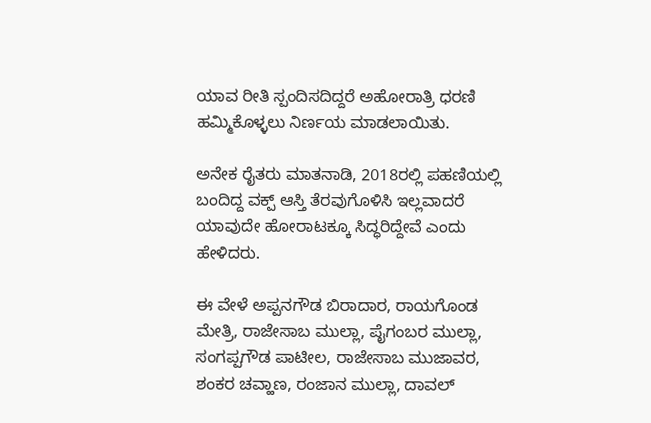ಯಾವ ರೀತಿ ಸ್ಪಂದಿಸದಿದ್ದರೆ ಅಹೋರಾತ್ರಿ ಧರಣಿ ಹಮ್ಮಿಕೊಳ್ಳಲು ನಿರ್ಣಯ ಮಾಡಲಾಯಿತು.

ಅನೇಕ ರೈತರು ಮಾತನಾಡಿ, 2018ರಲ್ಲಿ ಪಹಣಿಯಲ್ಲಿ ಬಂದಿದ್ದ ವಕ್ಪ್ ಆಸ್ತಿ ತೆರವುಗೊಳಿಸಿ ಇಲ್ಲವಾದರೆ ಯಾವುದೇ ಹೋರಾಟಕ್ಕೂ ಸಿದ್ಧರಿದ್ದೇವೆ ಎಂದು ಹೇಳಿದರು.

ಈ ವೇಳೆ ಅಪ್ಪನಗೌಡ ಬಿರಾದಾರ, ರಾಯಗೊಂಡ ಮೇತ್ರಿ, ರಾಜೇಸಾಬ ಮುಲ್ಲಾ, ಪೈಗಂಬರ ಮುಲ್ಲಾ, ಸಂಗಪ್ಪಗೌಡ ಪಾಟೀಲ, ರಾಜೇಸಾಬ ಮುಜಾವರ, ಶಂಕರ ಚವ್ಹಾಣ, ರಂಜಾನ ಮುಲ್ಲಾ, ದಾವಲ್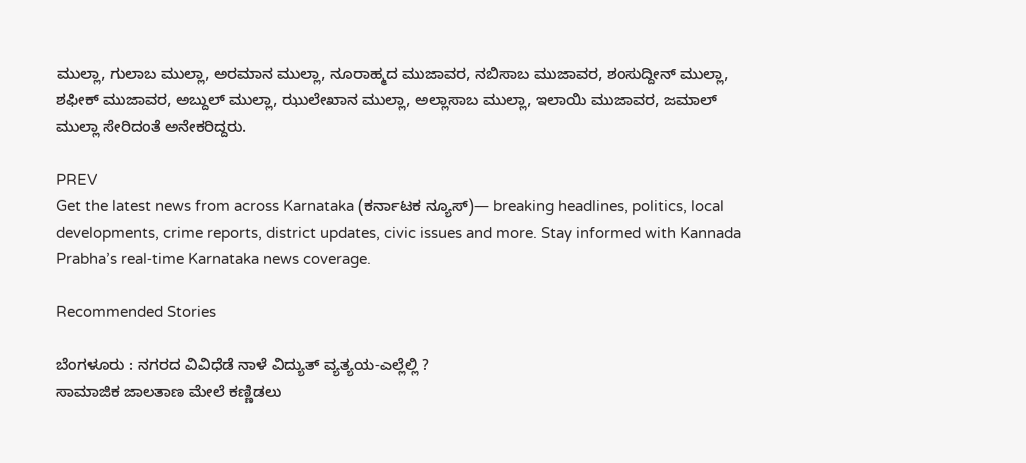ಮುಲ್ಲಾ, ಗುಲಾಬ ಮುಲ್ಲಾ, ಅರಮಾನ ಮುಲ್ಲಾ, ನೂರಾಹ್ಮದ ಮುಜಾವರ, ನಬಿಸಾಬ ಮುಜಾವರ, ಶಂಸುದ್ದೀನ್ ಮುಲ್ಲಾ, ಶಫೀಕ್‌ ಮುಜಾವರ, ಅಬ್ದುಲ್ ಮುಲ್ಲಾ, ಝುಲೇಖಾನ ಮುಲ್ಲಾ, ಅಲ್ಲಾಸಾಬ ಮುಲ್ಲಾ, ಇಲಾಯಿ‌ ಮುಜಾವರ, ಜಮಾಲ್ ಮುಲ್ಲಾ ಸೇರಿದಂತೆ ಅನೇಕರಿದ್ದರು.

PREV
Get the latest news from across Karnataka (ಕರ್ನಾಟಕ ನ್ಯೂಸ್)— breaking headlines, politics, local developments, crime reports, district updates, civic issues and more. Stay informed with Kannada Prabha’s real‑time Karnataka news coverage.

Recommended Stories

ಬೆಂಗಳೂರು : ನಗರದ ವಿವಿಧೆಡೆ ನಾಳೆ ವಿದ್ಯುತ್ ವ್ಯತ್ಯಯ-ಎಲ್ಲೆಲ್ಲಿ ?
ಸಾಮಾಜಿಕ ಜಾಲತಾಣ ಮೇಲೆ ಕಣ್ಣಿಡಲು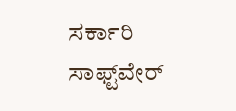ಸರ್ಕಾರಿ ಸಾಫ್ಟ್‌ವೇರ್‌